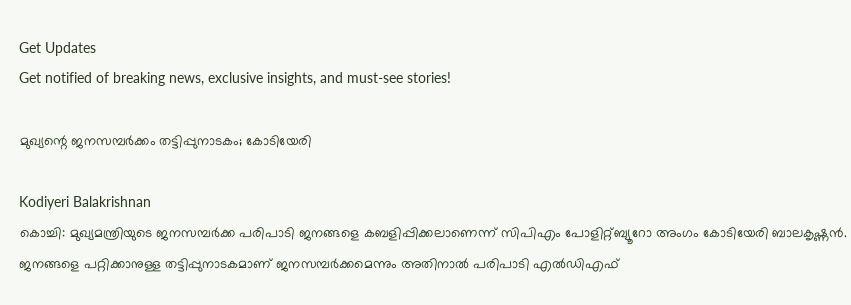Get Updates
Get notified of breaking news, exclusive insights, and must-see stories!

മുഖ്യന്റെ ജനസമ്പര്‍ക്കം തട്ടിപ്പുനാടകം; കോടിയേരി

Kodiyeri Balakrishnan
കൊച്ചി: മുഖ്യമന്ത്രിയുടെ ജനസമ്പര്‍ക്ക പരിപാടി ജനങ്ങളെ കബളിപ്പിക്കലാണെന്ന് സിപിഎം പോളിറ്റ്ബ്യൂറോ അംഗം കോടിയേരി ബാലകൃഷ്ണന്‍. ജനങ്ങളെ പറ്റിക്കാനുള്ള തട്ടിപ്പുനാടകമാണ് ജനസമ്പര്‍ക്കമെന്നും അതിനാല്‍ പരിപാടി എല്‍ഡിഎഫ്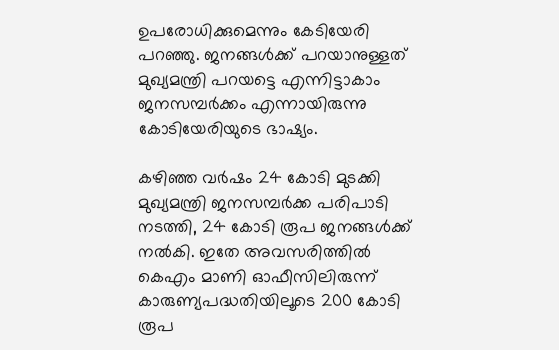ഉപരോധിക്കുമെന്നും കേടിയേരി പറഞ്ഞു. ജനങ്ങള്‍ക്ക് പറയാനുള്ളത് മുഖ്യമന്ത്രി പറയട്ടെ എന്നിട്ടാകാം ജനസമ്പര്‍ക്കം എന്നായിരുന്നു കോടിയേരിയുടെ ഭാഷ്യം.

കഴിഞ്ഞ വര്‍ഷം 24 കോടി മുടക്കി മുഖ്യമന്ത്രി ജനസമ്പര്‍ക്ക പരിപാടി നടത്തി, 24 കോടി രൂപ ജനങ്ങള്‍ക്ക് നല്‍കി. ഇതേ അവസരിത്തില്‍ കെഎം മാണി ഓഫീസിലിരുന്ന് കാരുണ്യപദ്ധതിയിലൂടെ 200 കോടി രൂപ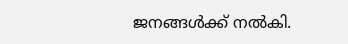ജനങ്ങള്‍ക്ക് നല്‍കി.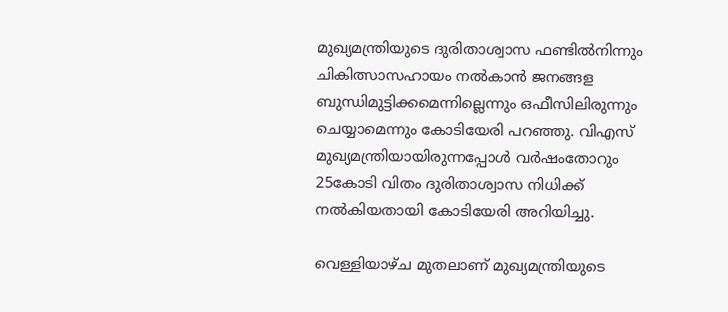മുഖ്യമന്ത്രിയുടെ ദുരിതാശ്വാസ ഫണ്ടില്‍നിന്നും ചികിത്സാസഹായം നല്‍കാന്‍ ജനങ്ങള ബുന്ധിമുട്ടിക്കമെന്നില്ലെന്നും ഒഫീസിലിരുന്നും ചെയ്യാമെന്നും കോടിയേരി പറഞ്ഞു. വിഎസ് മുഖ്യമന്ത്രിയായിരുന്നപ്പോള്‍ വര്‍ഷംതോറും 25കോടി വിതം ദുരിതാശ്വാസ നിധിക്ക് നല്‍കിയതായി കോടിയേരി അറിയിച്ചു.

വെള്ളിയാഴ്ച മുതലാണ് മുഖ്യമന്ത്രിയുടെ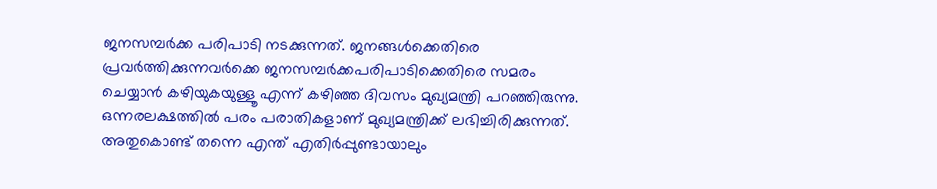ജനസമ്പര്‍ക്ക പരിപാടി നടക്കുന്നത്. ജനങ്ങള്‍ക്കെതിരെ പ്രവര്‍ത്തിക്കുന്നവര്‍ക്കെ ജനസമ്പര്‍ക്കപരിപാടിക്കെതിരെ സമരം ചെയ്യാന്‍ കഴിയുകയുള്ളൂ എന്ന് കഴിഞ്ഞ ദിവസം മുഖ്യമന്ത്രി പറഞ്ഞിരുന്നു. ഒന്നരലക്ഷത്തില്‍ പരം പരാതികളാണ് മുഖ്യമന്ത്രിക്ക് ലഭിച്ചിരിക്കുന്നത്. അതുകൊണ്ട് തന്നെ എന്ത് എതിര്‍പ്പുണ്ടായാലും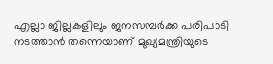എല്ലാ ജില്ലകളിലും ജനസമ്പര്‍ക്ക പരിപാടി നടത്താന്‍ തന്നെയാണ് മുഖ്യമന്ത്രിയുടെ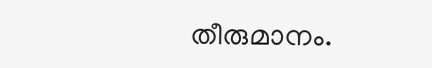തീരുമാനം.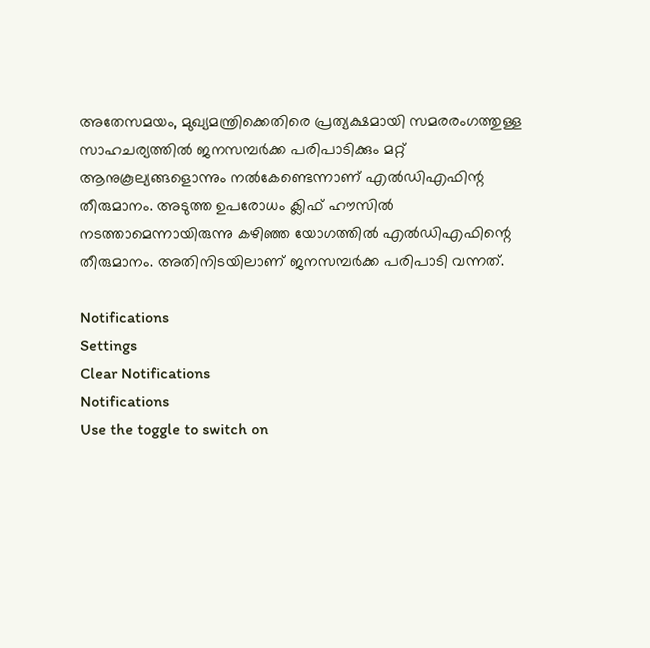അതേസമയം, മുഖ്യമന്ത്രിക്കെതിരെ പ്രത്യക്ഷമായി സമരരംഗത്തുള്ള സാഹചര്യത്തില്‍ ജനസമ്പര്‍ക്ക പരിപാടിക്കും മറ്റ് ആനുകൂല്യങ്ങളൊന്നും നല്‍കേണ്ടെന്നാണ് എല്‍ഡിഎഫിന്റ തീരുമാനം. അടുത്ത ഉപരോധം ക്ലിഫ് ഹൗസില്‍ നടത്താമെന്നായിരുന്നു കഴിഞ്ഞ യോഗത്തില്‍ എല്‍ഡിഎഫിന്റെ തീരുമാനം. അതിനിടയിലാണ് ജനസമ്പര്‍ക്ക പരിപാടി വന്നത്.

Notifications
Settings
Clear Notifications
Notifications
Use the toggle to switch on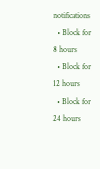notifications
  • Block for 8 hours
  • Block for 12 hours
  • Block for 24 hours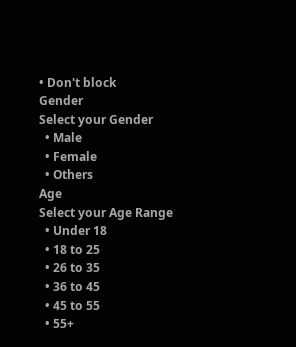• Don't block
Gender
Select your Gender
  • Male
  • Female
  • Others
Age
Select your Age Range
  • Under 18
  • 18 to 25
  • 26 to 35
  • 36 to 45
  • 45 to 55
  • 55+